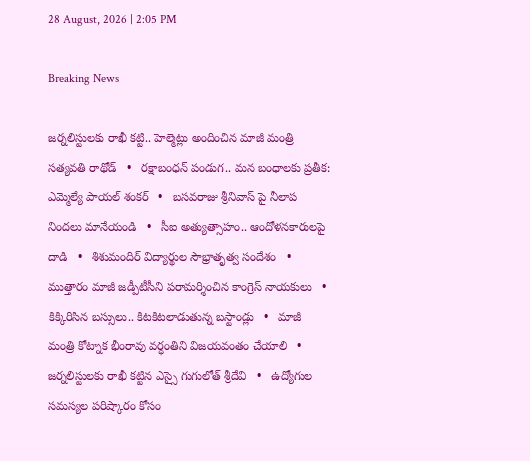28 August, 2026 | 2:05 PM

Breaking News

జర్నలిస్టులకు రాఖీ కట్టి.. హెల్మెట్లు అందించిన మాజీ మంత్రి సత్యవతి రాథోడ్   •   రక్షాబంధన్‌ పండుగ.. మన బంధాలకు ప్రతీక: ఎమ్మెల్యే పాయల్‌ శంకర్   •   బసవరాజు శ్రీనివాస్ పై నీలాప నిందలు మానేయండి   •   సీఐ అత్యుత్సాహం.. ఆందోళనకారులపై దాడి   •   శిశుమందిర్ విద్యార్థుల సౌభ్రాతృత్వ సందేశం   •   ముత్తారం మాజీ జడ్పీటీసీని పరామర్శించిన కాంగ్రెస్ నాయకులు   •   కిక్కిరిసిన బస్సులు.. కిటకిటలాడుతున్న బస్టాండ్లు   •   మాజీ మంత్రి కోట్నాక భీంరావు వర్ధంతిని విజయవంతం చేయాలి   •   జర్నలిస్టులకు రాఖీ కట్టిన ఎస్సై గుగులోత్ శ్రీదేవి   •   ఉద్యోగుల సమస్యల పరిష్కారం కోసం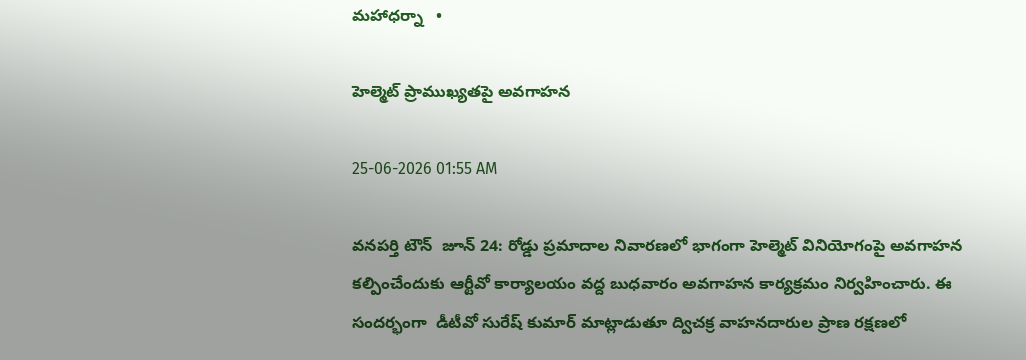మహాధర్నా   •

హెల్మెట్ ప్రాముఖ్యతపై అవగాహన

25-06-2026 01:55 AM

వనపర్తి టౌన్  జూన్ 24: రోడ్డు ప్రమాదాల నివారణలో భాగంగా హెల్మెట్ వినియోగంపై అవగాహన కల్పించేందుకు ఆర్టీవో కార్యాలయం వద్ద బుధవారం అవగాహన కార్యక్రమం నిర్వహించారు. ఈ సందర్భంగా  డీటీవో సురేష్ కుమార్ మాట్లాడుతూ ద్విచక్ర వాహనదారుల ప్రాణ రక్షణలో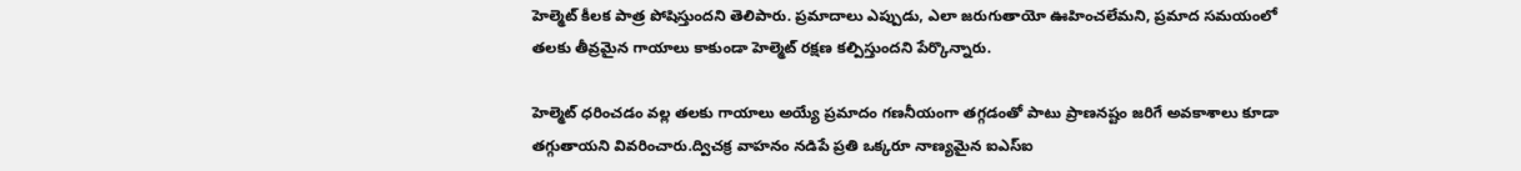హెల్మెట్ కీలక పాత్ర పోషిస్తుందని తెలిపారు. ప్రమాదాలు ఎప్పుడు, ఎలా జరుగుతాయో ఊహించలేమని, ప్రమాద సమయంలో తలకు తీవ్రమైన గాయాలు కాకుండా హెల్మెట్ రక్షణ కల్పిస్తుందని పేర్కొన్నారు.

హెల్మెట్ ధరించడం వల్ల తలకు గాయాలు అయ్యే ప్రమాదం గణనీయంగా తగ్గడంతో పాటు ప్రాణనష్టం జరిగే అవకాశాలు కూడా తగ్గుతాయని వివరించారు.ద్విచక్ర వాహనం నడిపే ప్రతి ఒక్కరూ నాణ్యమైన ఐఎస్‌ఐ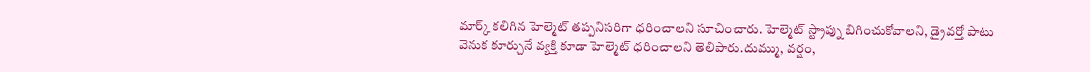మార్క్ కలిగిన హెల్మెట్ తప్పనిసరిగా ధరించాలని సూచించారు. హెల్మెట్ స్ట్రాప్ను బిగించుకోవాలని, డ్రైవర్తో పాటు వెనుక కూర్చునే వ్యక్తి కూడా హెల్మెట్ ధరించాలని తెలిపారు.దుమ్ము, వర్షం,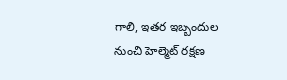గాలి, ఇతర ఇబ్బందుల నుంచి హెల్మెట్ రక్షణ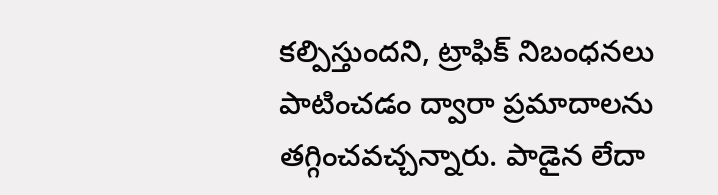కల్పిస్తుందని, ట్రాఫిక్ నిబంధనలు పాటించడం ద్వారా ప్రమాదాలను తగ్గించవచ్చన్నారు. పాడైన లేదా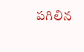పగిలిన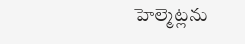హెల్మెట్లను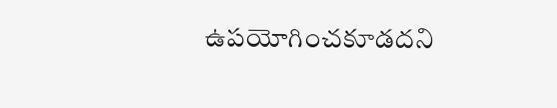ఉపయోగించకూడదని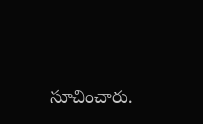సూచించారు.